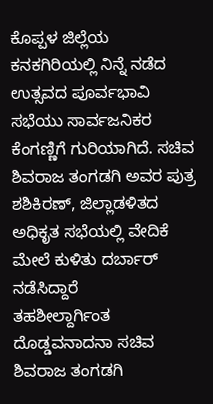ಕೊಪ್ಪಳ ಜಿಲ್ಲೆಯ ಕನಕಗಿರಿಯಲ್ಲಿ ನಿನ್ನೆ ನಡೆದ ಉತ್ಸವದ ಪೂರ್ವಭಾವಿ ಸಭೆಯು ಸಾರ್ವಜನಿಕರ ಕೆಂಗಣ್ಣಿಗೆ ಗುರಿಯಾಗಿದೆ. ಸಚಿವ ಶಿವರಾಜ ತಂಗಡಗಿ ಅವರ ಪುತ್ರ ಶಶಿಕಿರಣ್, ಜಿಲ್ಲಾಡಳಿತದ ಅಧಿಕೃತ ಸಭೆಯಲ್ಲಿ ವೇದಿಕೆ ಮೇಲೆ ಕುಳಿತು ದರ್ಬಾರ್ ನಡೆಸಿದ್ದಾರೆ
ತಹಶೀಲ್ದಾರ್ಗಿಂತ ದೊಡ್ಡವನಾದನಾ ಸಚಿವ ಶಿವರಾಜ ತಂಗಡಗಿ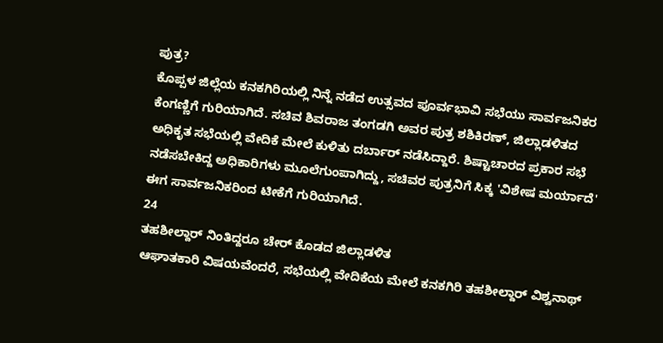ಪುತ್ರ?
ಕೊಪ್ಪಳ ಜಿಲ್ಲೆಯ ಕನಕಗಿರಿಯಲ್ಲಿ ನಿನ್ನೆ ನಡೆದ ಉತ್ಸವದ ಪೂರ್ವಭಾವಿ ಸಭೆಯು ಸಾರ್ವಜನಿಕರ ಕೆಂಗಣ್ಣಿಗೆ ಗುರಿಯಾಗಿದೆ. ಸಚಿವ ಶಿವರಾಜ ತಂಗಡಗಿ ಅವರ ಪುತ್ರ ಶಶಿಕಿರಣ್, ಜಿಲ್ಲಾಡಳಿತದ ಅಧಿಕೃತ ಸಭೆಯಲ್ಲಿ ವೇದಿಕೆ ಮೇಲೆ ಕುಳಿತು ದರ್ಬಾರ್ ನಡೆಸಿದ್ದಾರೆ. ಶಿಷ್ಟಾಚಾರದ ಪ್ರಕಾರ ಸಭೆ ನಡೆಸಬೇಕಿದ್ದ ಅಧಿಕಾರಿಗಳು ಮೂಲೆಗುಂಪಾಗಿದ್ದು, ಸಚಿವರ ಪುತ್ರನಿಗೆ ಸಿಕ್ಕ 'ವಿಶೇಷ ಮರ್ಯಾದೆ' ಈಗ ಸಾರ್ವಜನಿಕರಿಂದ ಟೀಕೆಗೆ ಗುರಿಯಾಗಿದೆ.
24
ತಹಶೀಲ್ದಾರ್ ನಿಂತಿದ್ದರೂ ಚೇರ್ ಕೊಡದ ಜಿಲ್ಲಾಡಳಿತ
ಆಘಾತಕಾರಿ ವಿಷಯವೆಂದರೆ, ಸಭೆಯಲ್ಲಿ ವೇದಿಕೆಯ ಮೇಲೆ ಕನಕಗಿರಿ ತಹಶೀಲ್ದಾರ್ ವಿಶ್ವನಾಥ್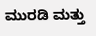ಮುರಡಿ ಮತ್ತು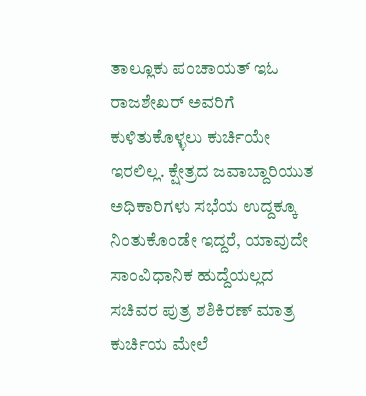ತಾಲ್ಲೂಕು ಪಂಚಾಯತ್ ಇಓ ರಾಜಶೇಖರ್ ಅವರಿಗೆ ಕುಳಿತುಕೊಳ್ಳಲು ಕುರ್ಚಿಯೇ ಇರಲಿಲ್ಲ. ಕ್ಷೇತ್ರದ ಜವಾಬ್ದಾರಿಯುತ ಅಧಿಕಾರಿಗಳು ಸಭೆಯ ಉದ್ದಕ್ಕೂ ನಿಂತುಕೊಂಡೇ ಇದ್ದರೆ, ಯಾವುದೇ ಸಾಂವಿಧಾನಿಕ ಹುದ್ದೆಯಲ್ಲದ ಸಚಿವರ ಪುತ್ರ ಶಶಿಕಿರಣ್ ಮಾತ್ರ ಕುರ್ಚಿಯ ಮೇಲೆ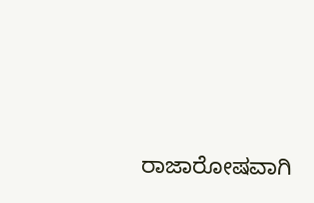ರಾಜಾರೋಷವಾಗಿ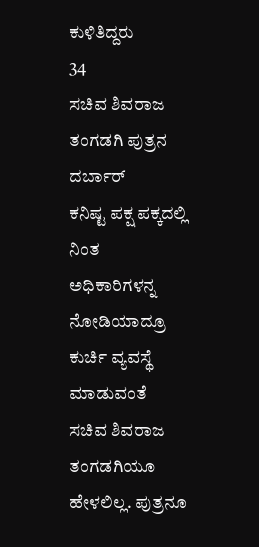ಕುಳಿತಿದ್ದರು
34
ಸಚಿವ ಶಿವರಾಜ ತಂಗಡಗಿ ಪುತ್ರನ ದರ್ಬಾರ್
ಕನಿಷ್ಟ ಪಕ್ಷ ಪಕ್ಕದಲ್ಲಿ ನಿಂತ ಅಧಿಕಾರಿಗಳನ್ನ ನೋಡಿಯಾದ್ರೂ ಕುರ್ಚಿ ವ್ಯವಸ್ಥೆ ಮಾಡುವಂತೆ ಸಚಿವ ಶಿವರಾಜ ತಂಗಡಗಿಯೂ ಹೇಳಲಿಲ್ಲ. ಪುತ್ರನೂ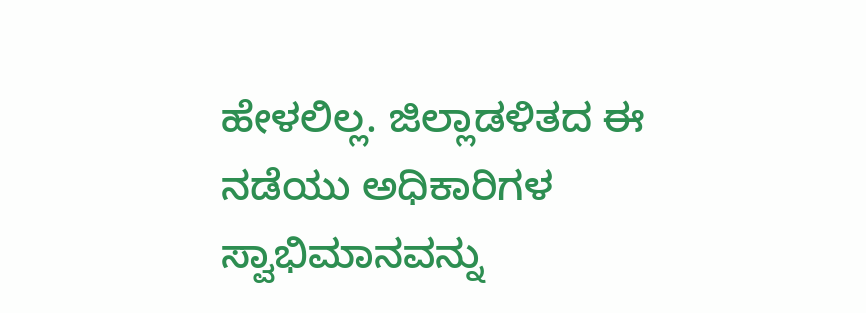ಹೇಳಲಿಲ್ಲ. ಜಿಲ್ಲಾಡಳಿತದ ಈ ನಡೆಯು ಅಧಿಕಾರಿಗಳ ಸ್ವಾಭಿಮಾನವನ್ನು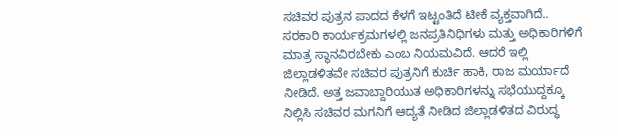ಸಚಿವರ ಪುತ್ರನ ಪಾದದ ಕೆಳಗೆ ಇಟ್ಟಂತಿದೆ ಟೀಕೆ ವ್ಯಕ್ತವಾಗಿದೆ..
ಸರಕಾರಿ ಕಾರ್ಯಕ್ರಮಗಳಲ್ಲಿ ಜನಪ್ರತಿನಿಧಿಗಳು ಮತ್ತು ಅಧಿಕಾರಿಗಳಿಗೆ ಮಾತ್ರ ಸ್ಥಾನವಿರಬೇಕು ಎಂಬ ನಿಯಮವಿದೆ. ಆದರೆ ಇಲ್ಲಿ ಜಿಲ್ಲಾಡಳಿತವೇ ಸಚಿವರ ಪುತ್ರನಿಗೆ ಕುರ್ಚಿ ಹಾಕಿ, ರಾಜ ಮರ್ಯಾದೆ ನೀಡಿದೆ. ಅತ್ತ ಜವಾಬ್ದಾರಿಯುತ ಅಧಿಕಾರಿಗಳನ್ನು ಸಭೆಯುದ್ದಕ್ಕೂ ನಿಲ್ಲಿಸಿ ಸಚಿವರ ಮಗನಿಗೆ ಆದ್ಯತೆ ನೀಡಿದ ಜಿಲ್ಲಾಡಳಿತದ ವಿರುದ್ಧ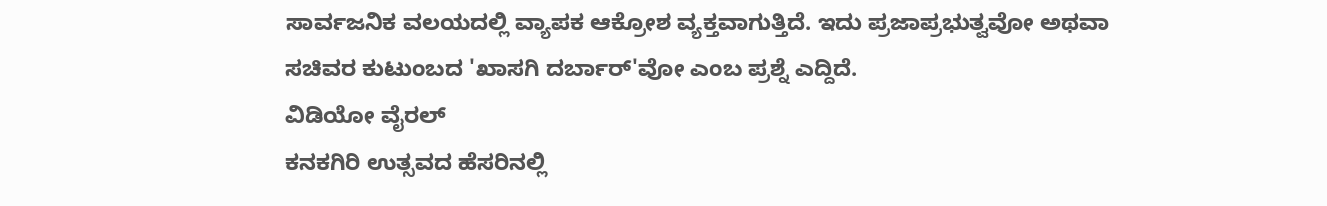ಸಾರ್ವಜನಿಕ ವಲಯದಲ್ಲಿ ವ್ಯಾಪಕ ಆಕ್ರೋಶ ವ್ಯಕ್ತವಾಗುತ್ತಿದೆ. ಇದು ಪ್ರಜಾಪ್ರಭುತ್ವವೋ ಅಥವಾ ಸಚಿವರ ಕುಟುಂಬದ 'ಖಾಸಗಿ ದರ್ಬಾರ್'ವೋ ಎಂಬ ಪ್ರಶ್ನೆ ಎದ್ದಿದೆ.
ವಿಡಿಯೋ ವೈರಲ್
ಕನಕಗಿರಿ ಉತ್ಸವದ ಹೆಸರಿನಲ್ಲಿ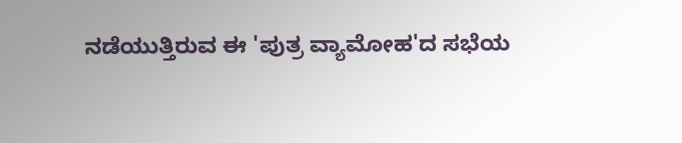ನಡೆಯುತ್ತಿರುವ ಈ 'ಪುತ್ರ ವ್ಯಾಮೋಹ'ದ ಸಭೆಯ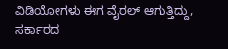ವಿಡಿಯೋಗಳು ಈಗ ವೈರಲ್ ಆಗುತ್ತಿದ್ದು, ಸರ್ಕಾರದ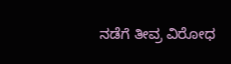ನಡೆಗೆ ತೀವ್ರ ವಿರೋಧ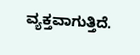ವ್ಯಕ್ತವಾಗುತ್ತಿದೆ.